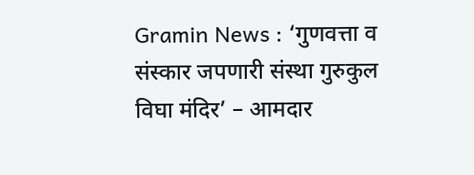Gramin News : ‘गुणवत्ता व संस्कार जपणारी संस्था गुरुकुल विघा मंदिर’ – आमदार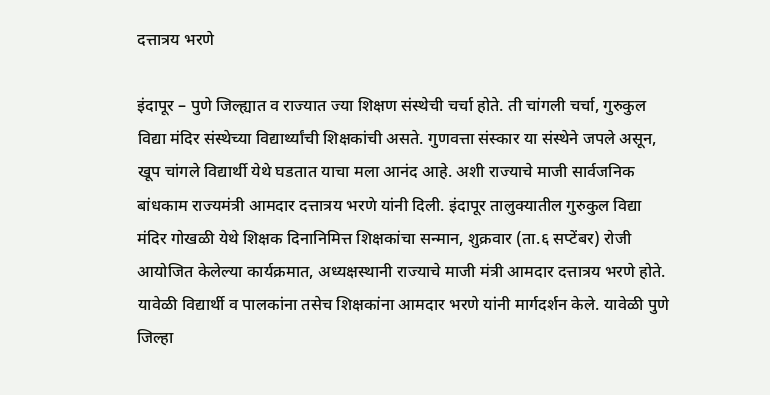दत्तात्रय भरणे

इंदापूर – पुणे जिल्ह्यात व राज्यात ज्या शिक्षण संस्थेची चर्चा होते. ती चांगली चर्चा, गुरुकुल विद्या मंदिर संस्थेच्या विद्यार्थ्यांची शिक्षकांची असते. गुणवत्ता संस्कार या संस्थेने जपले असून, खूप चांगले विद्यार्थी येथे घडतात याचा मला आनंद आहे. अशी राज्याचे माजी सार्वजनिक बांधकाम राज्यमंत्री आमदार दत्तात्रय भरणे यांनी दिली. इंदापूर तालुक्यातील गुरुकुल विद्या मंदिर गोखळी येथे शिक्षक दिनानिमित्त शिक्षकांचा सन्मान, शुक्रवार (ता.६ सप्टेंबर) रोजी आयोजित केलेल्या कार्यक्रमात, अध्यक्षस्थानी राज्याचे माजी मंत्री आमदार दत्तात्रय भरणे होते.
यावेळी विद्यार्थी व पालकांना तसेच शिक्षकांना आमदार भरणे यांनी मार्गदर्शन केले. यावेळी पुणे जिल्हा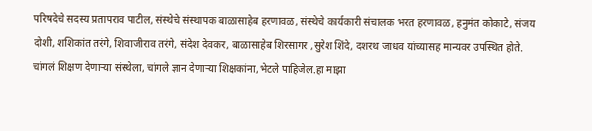परिषदेचे सदस्य प्रतापराव पाटील, संस्थेचे संस्थापक बाळासाहेब हरणावळ, संस्थेचे कार्यकारी संचालक भरत हरणावळ, हनुमंत कोकाटे, संजय दोशी, शशिकांत तरंगे, शिवाजीराव तरंगे, संदेश देवकर, बाळासाहेब शिरसागर ,सुरेश शिंदे, दशरथ जाधव यांच्यासह मान्यवर उपस्थित होते.
चांगलं शिक्षण देणाऱ्या संस्थेला, चांगले ज्ञान देणाऱ्या शिक्षकांना,भेटले पाहिजेल.हा माझा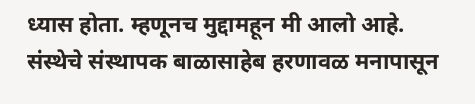ध्यास होता. म्हणूनच मुद्दामहून मी आलो आहे. संस्थेचे संस्थापक बाळासाहेब हरणावळ मनापासून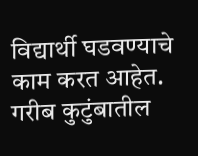विद्यार्थी घडवण्याचे काम करत आहेत. गरीब कुटुंबातील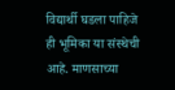विद्यार्थी घडला पाहिजे ही भूमिका या संस्थेची आहे. माणसाच्या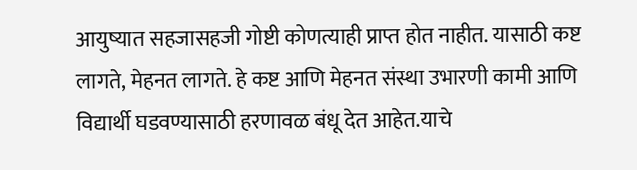आयुष्यात सहजासहजी गोष्टी कोणत्याही प्राप्त होत नाहीत. यासाठी कष्ट लागते, मेहनत लागते. हे कष्ट आणि मेहनत संस्था उभारणी कामी आणि विद्यार्थी घडवण्यासाठी हरणावळ बंधू देत आहेत.याचे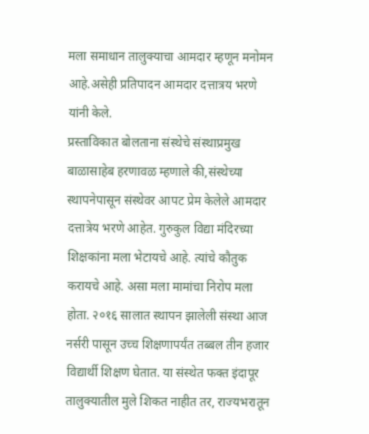मला समाधान तालुक्याचा आमदार म्हणून मनोमन आहे.असेही प्रतिपादन आमदार दत्तात्रय भरणे यांनी केले.
प्रस्ताविकात बोलताना संस्थेचे संस्थाप्रमुख बाळासाहेब हरणावळ म्हणाले की,संस्थेच्या स्थापनेपासून संस्थेवर आपट प्रेम केलेले आमदार दत्तात्रेय भरणे आहेत. गुरुकुल विद्या मंदिरच्या शिक्षकांना मला भेटायचे आहे. त्यांचे कौतुक करायचे आहे. असा मला मामांचा निरोप मला होता. २०१६ सालात स्थापन झालेली संस्था आज नर्सरी पासून उच्च शिक्षणापर्यंत तब्बल तीन हजार विद्यार्थी शिक्षण घेतात. या संस्थेत फक्त इंदापूर तालुक्यातील मुले शिकत नाहीत तर, राज्यभरातून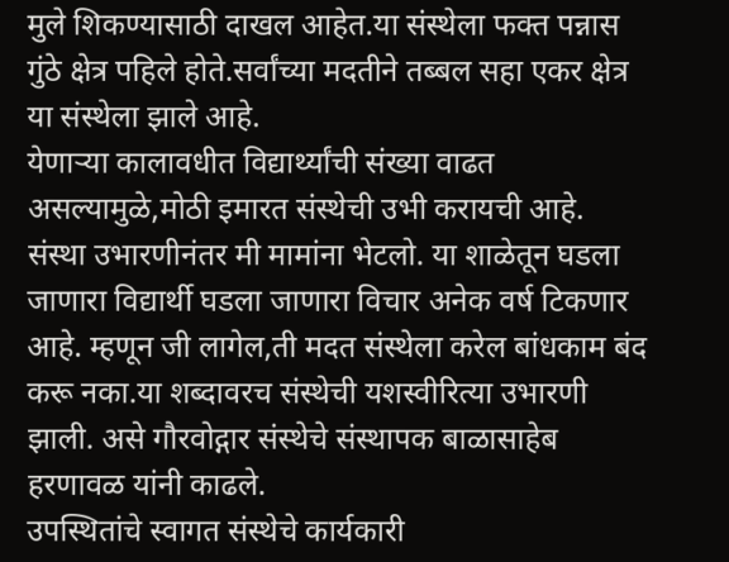मुले शिकण्यासाठी दाखल आहेत.या संस्थेला फक्त पन्नास गुंठे क्षेत्र पहिले होते.सर्वांच्या मदतीने तब्बल सहा एकर क्षेत्र या संस्थेला झाले आहे.
येणाऱ्या कालावधीत विद्यार्थ्यांची संख्या वाढत असल्यामुळे,मोठी इमारत संस्थेची उभी करायची आहे. संस्था उभारणीनंतर मी मामांना भेटलो. या शाळेतून घडला जाणारा विद्यार्थी घडला जाणारा विचार अनेक वर्ष टिकणार आहे. म्हणून जी लागेल,ती मदत संस्थेला करेल बांधकाम बंद करू नका.या शब्दावरच संस्थेची यशस्वीरित्या उभारणी झाली. असे गौरवोद्गार संस्थेचे संस्थापक बाळासाहेब हरणावळ यांनी काढले.
उपस्थितांचे स्वागत संस्थेचे कार्यकारी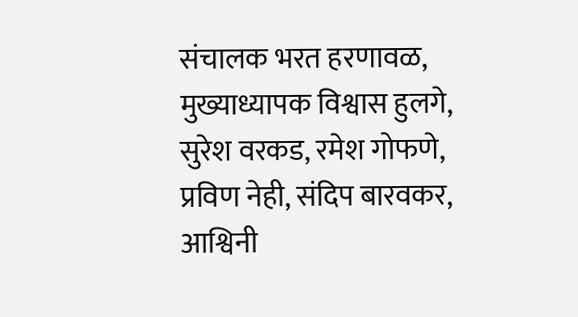संचालक भरत हरणावळ, मुख्याध्यापक विश्वास हुलगे, सुरेश वरकड, रमेश गोफणे, प्रविण नेही, संदिप बारवकर, आश्विनी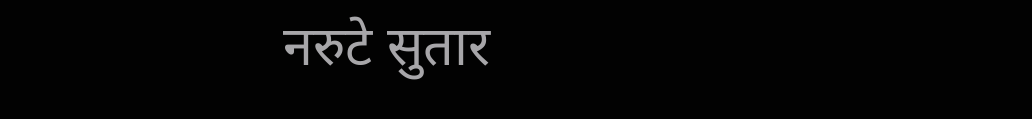नरुटे सुतार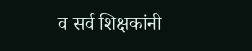व सर्व शिक्षकांनी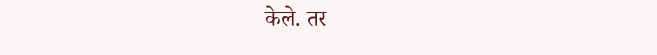केले. तर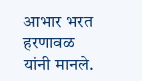आभार भरत हरणावळ यांनी मानले.